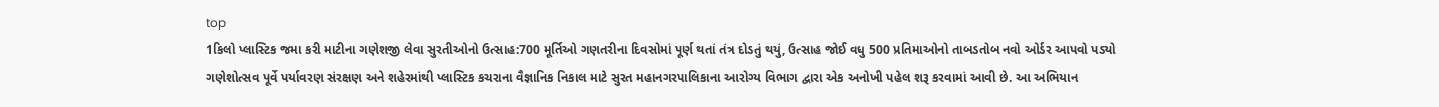top
1કિલો પ્લાસ્ટિક જમા કરી માટીના ગણેશજી લેવા સુરતીઓનો ઉત્સાહ:700 મૂર્તિઓ ગણતરીના દિવસોમાં પૂર્ણ થતાં તંત્ર દોડતું થયું, ઉત્સાહ જોઈ વધુ 500 પ્રતિમાઓનો તાબડતોબ નવો ઓર્ડર આપવો પડ્યો
ગણેશોત્સવ પૂર્વે પર્યાવરણ સંરક્ષણ અને શહેરમાંથી પ્લાસ્ટિક કચરાના વૈજ્ઞાનિક નિકાલ માટે સુરત મહાનગરપાલિકાના આરોગ્ય વિભાગ દ્વારા એક અનોખી પહેલ શરૂ કરવામાં આવી છે. આ અભિયાન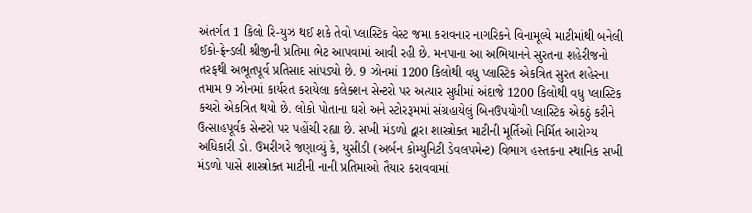અંતર્ગત 1 કિલો રિ-યુઝ થઈ શકે તેવો પ્લાસ્ટિક વેસ્ટ જમા કરાવનાર નાગરિકને વિનામૂલ્યે માટીમાંથી બનેલી ઈકો-ફ્રેન્ડલી શ્રીજીની પ્રતિમા ભેટ આપવામાં આવી રહી છે. મનપાના આ અભિયાનને સુરતના શહેરીજનો તરફથી અભૂતપૂર્વ પ્રતિસાદ સાંપડ્યો છે. 9 ઝોનમાં 1200 કિલોથી વધુ પ્લાસ્ટિક એકત્રિત સુરત શહેરના તમામ 9 ઝોનમાં કાર્યરત કરાયેલા કલેક્શન સેન્ટરો પર અત્યાર સુધીમાં અંદાજે 1200 કિલોથી વધુ પ્લાસ્ટિક કચરો એકત્રિત થયો છે. લોકો પોતાના ઘરો અને સ્ટોરરૂમમાં સંગ્રહાયેલું બિનઉપયોગી પ્લાસ્ટિક એકઠું કરીને ઉત્સાહપૂર્વક સેન્ટરો પર પહોંચી રહ્યા છે. સખી મંડળો દ્વારા શાસ્ત્રોક્ત માટીની મૂર્તિઓ નિર્મિત આરોગ્ય અધિકારી ડો. ઉમરીગરે જણાવ્યું કે, યુસીડી (અર્બન કોમ્યુનિટી ડેવલપમેન્ટ) વિભાગ હસ્તકના સ્થાનિક સખી મંડળો પાસે શાસ્ત્રોક્ત માટીની નાની પ્રતિમાઓ તૈયાર કરાવવામાં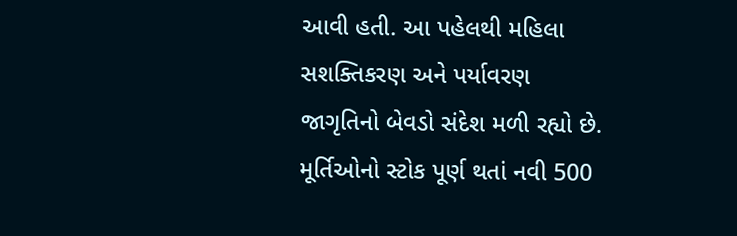આવી હતી. આ પહેલથી મહિલા સશક્તિકરણ અને પર્યાવરણ જાગૃતિનો બેવડો સંદેશ મળી રહ્યો છે. મૂર્તિઓનો સ્ટોક પૂર્ણ થતાં નવી 500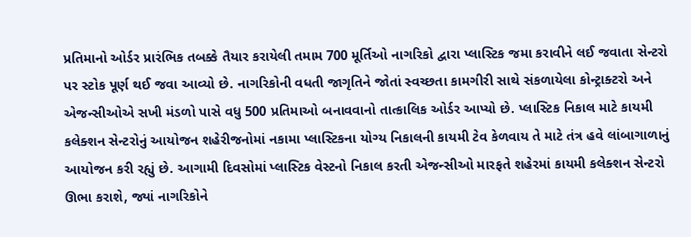પ્રતિમાનો ઓર્ડર પ્રારંભિક તબક્કે તૈયાર કરાયેલી તમામ 700 મૂર્તિઓ નાગરિકો દ્વારા પ્લાસ્ટિક જમા કરાવીને લઈ જવાતા સેન્ટરો પર સ્ટોક પૂર્ણ થઈ જવા આવ્યો છે. નાગરિકોની વધતી જાગૃતિને જોતાં સ્વચ્છતા કામગીરી સાથે સંકળાયેલા કોન્ટ્રાક્ટરો અને એજન્સીઓએ સખી મંડળો પાસે વધુ 500 પ્રતિમાઓ બનાવવાનો તાત્કાલિક ઓર્ડર આપ્યો છે. પ્લાસ્ટિક નિકાલ માટે કાયમી કલેક્શન સેન્ટરોનું આયોજન શહેરીજનોમાં નકામા પ્લાસ્ટિકના યોગ્ય નિકાલની કાયમી ટેવ કેળવાય તે માટે તંત્ર હવે લાંબાગાળાનું આયોજન કરી રહ્યું છે. આગામી દિવસોમાં પ્લાસ્ટિક વેસ્ટનો નિકાલ કરતી એજન્સીઓ મારફતે શહેરમાં કાયમી કલેક્શન સેન્ટરો ઊભા કરાશે, જ્યાં નાગરિકોને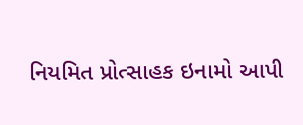નિયમિત પ્રોત્સાહક ઇનામો આપી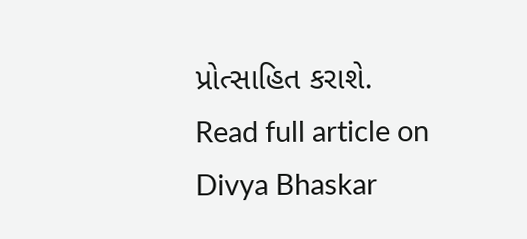પ્રોત્સાહિત કરાશે.
Read full article on Divya Bhaskar